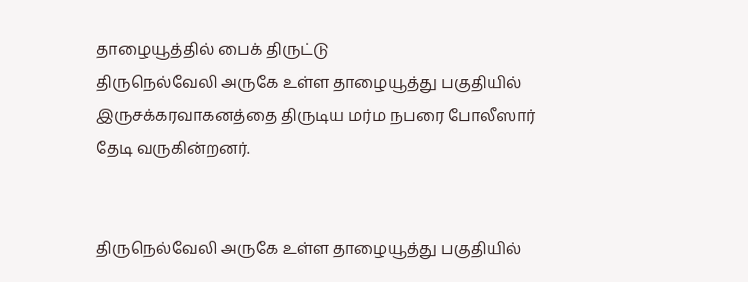தாழையூத்தில் பைக் திருட்டு
திருநெல்வேலி அருகே உள்ள தாழையூத்து பகுதியில் இருசக்கரவாகனத்தை திருடிய மர்ம நபரை போலீஸார் தேடி வருகின்றனர்.


திருநெல்வேலி அருகே உள்ள தாழையூத்து பகுதியில்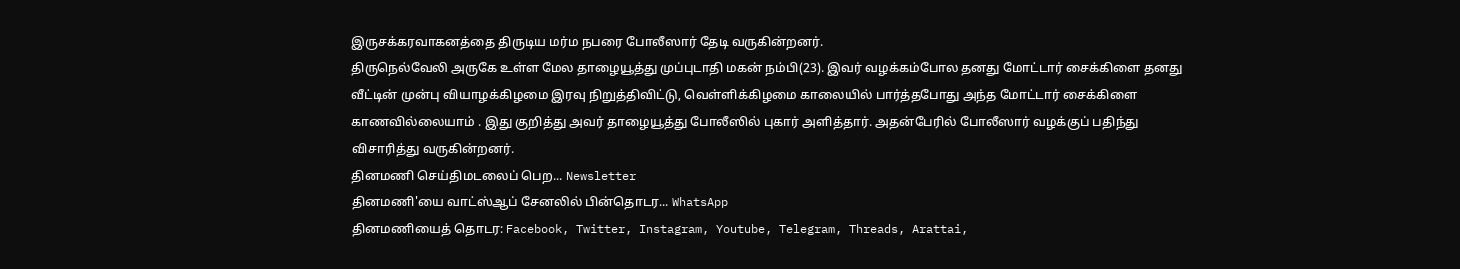இருசக்கரவாகனத்தை திருடிய மர்ம நபரை போலீஸார் தேடி வருகின்றனர்.
திருநெல்வேலி அருகே உள்ள மேல தாழையூத்து முப்புடாதி மகன் நம்பி(23). இவர் வழக்கம்போல தனது மோட்டார் சைக்கிளை தனது வீட்டின் முன்பு வியாழக்கிழமை இரவு நிறுத்திவிட்டு, வெள்ளிக்கிழமை காலையில் பார்த்தபோது அந்த மோட்டார் சைக்கிளை காணவில்லையாம் . இது குறித்து அவர் தாழையூத்து போலீஸில் புகார் அளித்தார். அதன்பேரில் போலீஸார் வழக்குப் பதிந்து விசாரித்து வருகின்றனர்.
தினமணி செய்திமடலைப் பெற... Newsletter
தினமணி'யை வாட்ஸ்ஆப் சேனலில் பின்தொடர... WhatsApp
தினமணியைத் தொடர: Facebook, Twitter, Instagram, Youtube, Telegram, Threads, Arattai,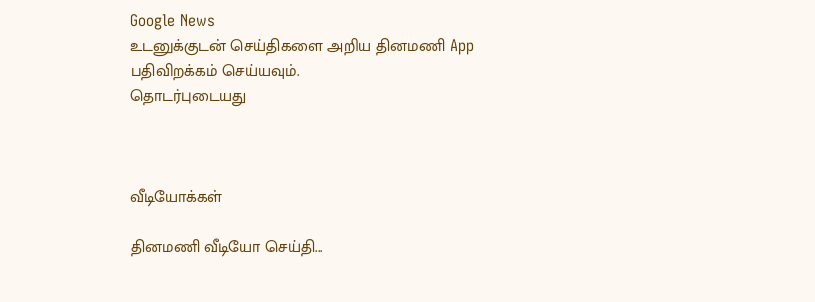Google News
உடனுக்குடன் செய்திகளை அறிய தினமணி App பதிவிறக்கம் செய்யவும்.
தொடர்புடையது



வீடியோக்கள்

தினமணி வீடியோ செய்தி...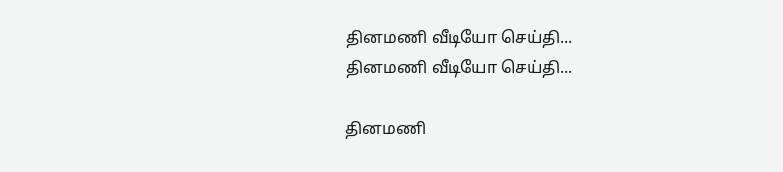தினமணி வீடியோ செய்தி...
தினமணி வீடியோ செய்தி...

தினமணி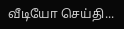வீடியோ செய்தி...